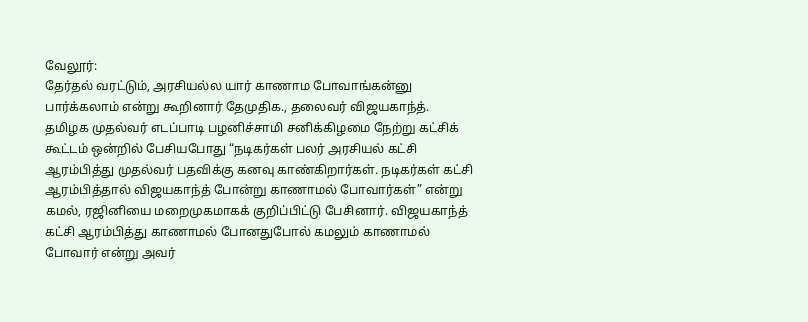வேலூர்:
தேர்தல் வரட்டும், அரசியல்ல யார் காணாம போவாங்கன்னு பார்க்கலாம் என்று கூறினார் தேமுதிக., தலைவர் விஜயகாந்த்.
தமிழக முதல்வர் எடப்பாடி பழனிச்சாமி சனிக்கிழமை நேற்று கட்சிக் கூட்டம் ஒன்றில் பேசியபோது “நடிகர்கள் பலர் அரசியல் கட்சி ஆரம்பித்து முதல்வர் பதவிக்கு கனவு காண்கிறார்கள். நடிகர்கள் கட்சி ஆரம்பித்தால் விஜயகாந்த் போன்று காணாமல் போவார்கள்” என்று கமல், ரஜினியை மறைமுகமாகக் குறிப்பிட்டு பேசினார். விஜயகாந்த் கட்சி ஆரம்பித்து காணாமல் போனதுபோல் கமலும் காணாமல் போவார் என்று அவர்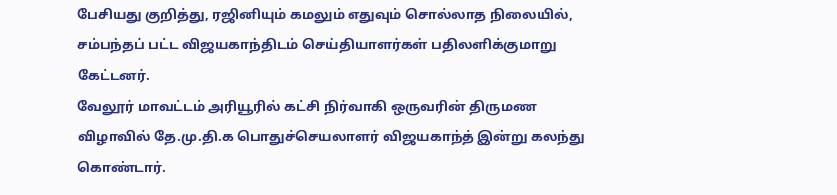பேசியது குறித்து, ரஜினியும் கமலும் எதுவும் சொல்லாத நிலையில், சம்பந்தப் பட்ட விஜயகாந்திடம் செய்தியாளர்கள் பதிலளிக்குமாறு கேட்டனர்.
வேலூர் மாவட்டம் அரியூரில் கட்சி நிர்வாகி ஒருவரின் திருமண விழாவில் தே.மு.தி.க பொதுச்செயலாளர் விஜயகாந்த் இன்று கலந்து கொண்டார்.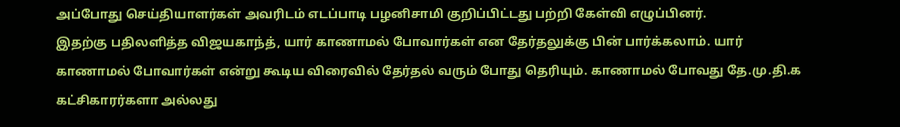அப்போது செய்தியாளர்கள் அவரிடம் எடப்பாடி பழனிசாமி குறிப்பிட்டது பற்றி கேள்வி எழுப்பினர்.
இதற்கு பதிலளித்த விஜயகாந்த், யார் காணாமல் போவார்கள் என தேர்தலுக்கு பின் பார்க்கலாம். யார் காணாமல் போவார்கள் என்று கூடிய விரைவில் தேர்தல் வரும் போது தெரியும். காணாமல் போவது தே.மு.தி.க கட்சிகாரர்களா அல்லது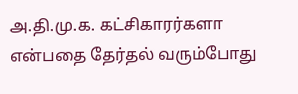அ.தி.மு.க. கட்சிகாரர்களா என்பதை தேர்தல் வரும்போது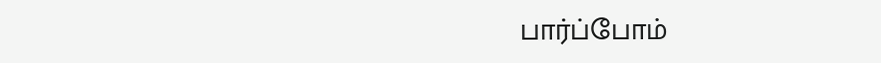பார்ப்போம்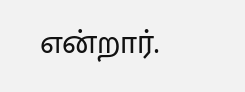என்றார்.